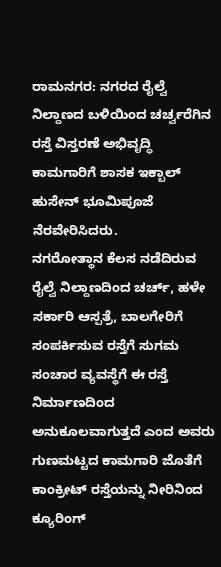ರಾಮನಗರ: ನಗರದ ರೈಲ್ವೆ ನಿಲ್ದಾಣದ ಬಳಿಯಿಂದ ಚರ್ಚ್ವರೆಗಿನ ರಸ್ತೆ ವಿಸ್ತರಣೆ ಅಭಿವೃದ್ಧಿ ಕಾಮಗಾರಿಗೆ ಶಾಸಕ ಇಕ್ಬಾಲ್ ಹುಸೇನ್ ಭೂಮಿಪೂಜೆ ನೆರವೇರಿಸಿದರು.
ನಗರೋತ್ಥಾನ ಕೆಲಸ ನಡೆದಿರುವ ರೈಲ್ವೆ ನಿಲ್ದಾಣದಿಂದ ಚರ್ಚ್, ಹಳೇ ಸರ್ಕಾರಿ ಆಸ್ಪತ್ರೆ, ಬಾಲಗೇರಿಗೆ ಸಂಪರ್ಕಿಸುವ ರಸ್ತೆಗೆ ಸುಗಮ ಸಂಚಾರ ವ್ಯವಸ್ಥೆಗೆ ಈ ರಸ್ತೆ ನಿರ್ಮಾಣದಿಂದ ಅನುಕೂಲವಾಗುತ್ತದೆ ಎಂದ ಅವರು ಗುಣಮಟ್ಟದ ಕಾಮಗಾರಿ ಜೊತೆಗೆ ಕಾಂಕ್ರೀಟ್ ರಸ್ತೆಯನ್ನು ನೀರಿನಿಂದ ಕ್ಯೂರಿಂಗ್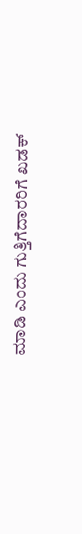ಮಾಡಿ ಎಂದು ಗುತ್ತಿಗೆದಾರರಿಗೆ ಖಡಕ್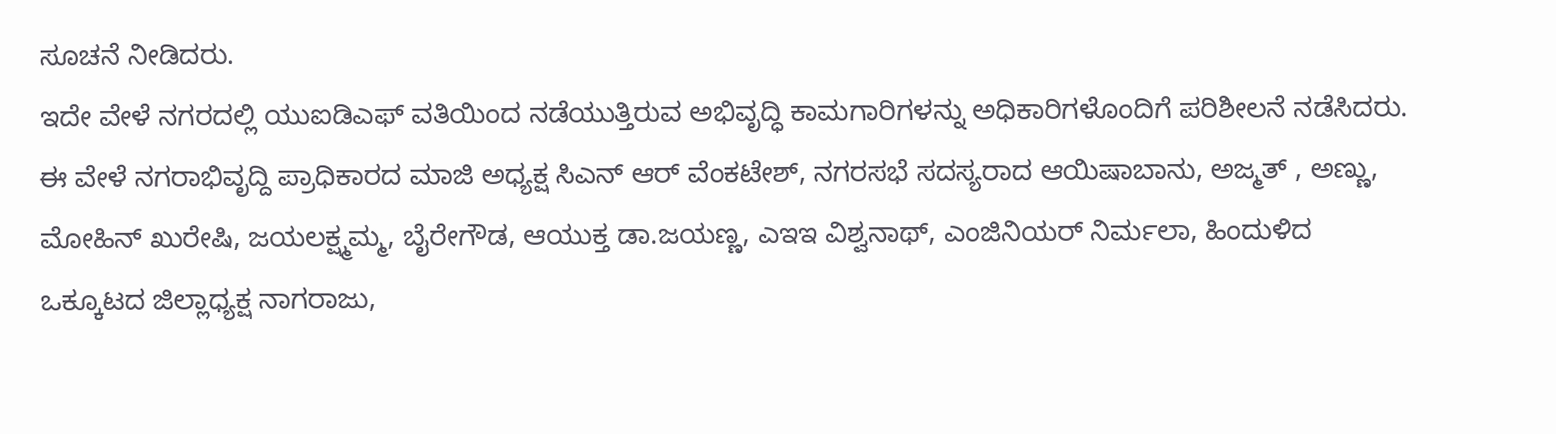ಸೂಚನೆ ನೀಡಿದರು.
ಇದೇ ವೇಳೆ ನಗರದಲ್ಲಿ ಯುಐಡಿಎಫ್ ವತಿಯಿಂದ ನಡೆಯುತ್ತಿರುವ ಅಭಿವೃದ್ಧಿ ಕಾಮಗಾರಿಗಳನ್ನು ಅಧಿಕಾರಿಗಳೊಂದಿಗೆ ಪರಿಶೀಲನೆ ನಡೆಸಿದರು. ಈ ವೇಳೆ ನಗರಾಭಿವೃದ್ದಿ ಪ್ರಾಧಿಕಾರದ ಮಾಜಿ ಅಧ್ಯಕ್ಷ ಸಿಎನ್ ಆರ್ ವೆಂಕಟೇಶ್, ನಗರಸಭೆ ಸದಸ್ಯರಾದ ಆಯಿಷಾಬಾನು, ಅಜ್ಮತ್ , ಅಣ್ಣು, ಮೋಹಿನ್ ಖುರೇಷಿ, ಜಯಲಕ್ಷ್ಮಮ್ಮ, ಬೈರೇಗೌಡ, ಆಯುಕ್ತ ಡಾ.ಜಯಣ್ಣ, ಎಇಇ ವಿಶ್ವನಾಥ್, ಎಂಜಿನಿಯರ್ ನಿರ್ಮಲಾ, ಹಿಂದುಳಿದ ಒಕ್ಕೂಟದ ಜಿಲ್ಲಾಧ್ಯಕ್ಷ ನಾಗರಾಜು,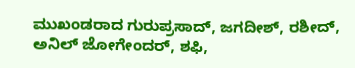ಮುಖಂಡರಾದ ಗುರುಪ್ರಸಾದ್, ಜಗದೀಶ್, ರಶೀದ್, ಅನಿಲ್ ಜೋಗೇಂದರ್, ಶಫಿ,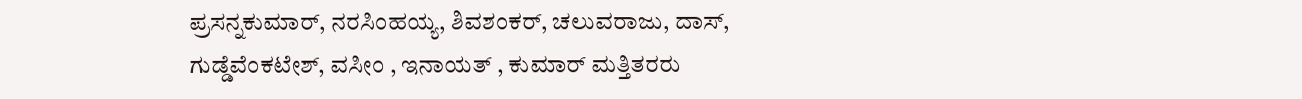ಪ್ರಸನ್ನಕುಮಾರ್, ನರಸಿಂಹಯ್ಯ, ಶಿವಶಂಕರ್, ಚಲುವರಾಜು, ದಾಸ್, ಗುಡ್ಡೆವೆಂಕಟೇಶ್, ವಸೀಂ , ಇನಾಯತ್ , ಕುಮಾರ್ ಮತ್ತಿತರರು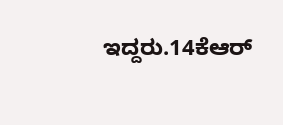ಇದ್ದರು.14ಕೆಆರ್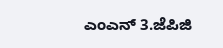ಎಂಎನ್ 3.ಜೆಪಿಜಿ